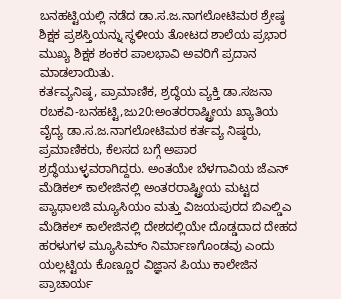ಬನಹಟ್ಟಿಯಲ್ಲಿ ನಡೆದ ಡಾ.ಸ.ಜ.ನಾಗಲೋಟಿಮಠ ಶ್ರೇಷ್ಠ ಶಿಕ್ಷಕ ಪ್ರಶಸ್ತಿಯನ್ನು ಸ್ಥಳೀಯ ತೋಟದ ಶಾಲೆಯ ಪ್ರಭಾರ ಮುಖ್ಯ ಶಿಕ್ಷಕ ಶಂಕರ ಪಾಲಭಾವಿ ಅವರಿಗೆ ಪ್ರದಾನ ಮಾಡಲಾಯಿತು.
ಕರ್ತವ್ಯನಿಷ್ಠ, ಪ್ರಾಮಾಣಿಕ, ಶ್ರದ್ಧೆಯ ವ್ಯಕ್ತಿ ಡಾ.ಸಜನಾ
ರಬಕವಿ-ಬನಹಟ್ಟಿ,ಜು20:ಅಂತರರಾಷ್ಟ್ರೀಯ ಖ್ಯಾತಿಯ ವೈದ್ಯ ಡಾ.ಸ.ಜ.ನಾಗಲೋಟಿಮಠ ಕರ್ತವ್ಯ ನಿಷ್ಠರು, ಪ್ರಮಾಣಿಕರು, ಕೆಲಸದ ಬಗ್ಗೆ ಅಪಾರ ಶ್ರದ್ಧೆಯುಳ್ಳವರಾಗಿದ್ದರು. ಅಂತಯೇ ಬೆಳಗಾವಿಯ ಜೆಎನ್ ಮೆಡಿಕಲ್ ಕಾಲೇಜಿನಲ್ಲಿ ಅಂತರರಾಷ್ಟ್ರೀಯ ಮಟ್ಟದ ಪ್ಯಾಥಾಲಜಿ ಮ್ಯೂಸಿಯಂ ಮತ್ತು ವಿಜಯಪುರದ ಬಿಎಲ್ಡಿಎ ಮೆಡಿಕಲ್ ಕಾಲೇಜಿನಲ್ಲಿ ದೇಶದಲ್ಲಿಯೇ ದೊಡ್ಡದಾದ ದೇಹದ ಹರಳುಗಳ ಮ್ಯೂಸಿಮ್ಂ ನಿರ್ಮಾಣಗೊಂಡವು ಎಂದು ಯಲ್ಲಟ್ಟಿಯ ಕೊಣ್ಣೂರ ವಿಜ್ಞಾನ ಪಿಯು ಕಾಲೇಜಿನ ಪ್ರಾಚಾರ್ಯ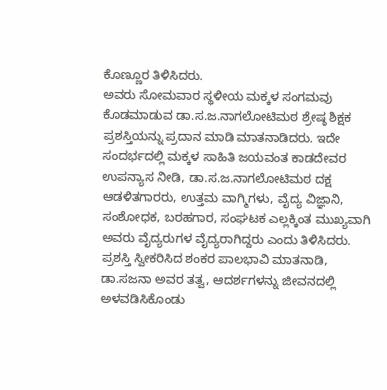ಕೊಣ್ಣೂರ ತಿಳಿಸಿದರು.
ಅವರು ಸೋಮವಾರ ಸ್ಥಳೀಯ ಮಕ್ಕಳ ಸಂಗಮವು ಕೊಡಮಾಡುವ ಡಾ.ಸ.ಜ.ನಾಗಲೋಟಿಮಠ ಶ್ರೇಷ್ಠ ಶಿಕ್ಷಕ ಪ್ರಶಸ್ತಿಯನ್ನು ಪ್ರದಾನ ಮಾಡಿ ಮಾತನಾಡಿದರು. ಇದೇ ಸಂದರ್ಭದಲ್ಲಿ ಮಕ್ಕಳ ಸಾಹಿತಿ ಜಯವಂತ ಕಾಡದೇವರ ಉಪನ್ಯಾಸ ನೀಡಿ, ಡಾ.ಸ.ಜ.ನಾಗಲೋಟಿಮಠ ದಕ್ಷ ಆಡಳಿತಗಾರರು, ಉತ್ತಮ ವಾಗ್ಮಿಗಳು, ವೈದ್ಯ ವಿಜ್ಞಾನಿ, ಸಂಶೋಧಕ, ಬರಹಗಾರ, ಸಂಘಟಕ ಎಲ್ಲಕ್ಕಿಂತ ಮುಖ್ಯವಾಗಿ ಅವರು ವೈದ್ಯರುಗಳ ವೈದ್ಯರಾಗಿದ್ದರು ಎಂದು ತಿಳಿಸಿದರು.
ಪ್ರಶಸ್ತಿ ಸ್ವೀಕರಿಸಿದ ಶಂಕರ ಪಾಲಭಾವಿ ಮಾತನಾಡಿ, ಡಾ.ಸಜನಾ ಅವರ ತತ್ವ, ಆದರ್ಶಗಳನ್ನು ಜೀವನದಲ್ಲಿ ಅಳವಡಿಸಿಕೊಂಡು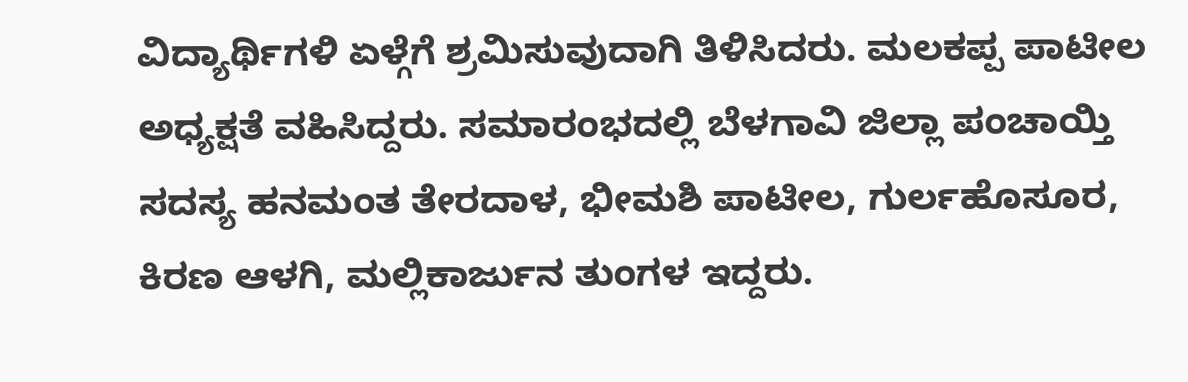ವಿದ್ಯಾರ್ಥಿಗಳಿ ಏಳ್ಗೆಗೆ ಶ್ರಮಿಸುವುದಾಗಿ ತಿಳಿಸಿದರು. ಮಲಕಪ್ಪ ಪಾಟೀಲ ಅಧ್ಯಕ್ಷತೆ ವಹಿಸಿದ್ದರು. ಸಮಾರಂಭದಲ್ಲಿ ಬೆಳಗಾವಿ ಜಿಲ್ಲಾ ಪಂಚಾಯ್ತಿ ಸದಸ್ಯ ಹನಮಂತ ತೇರದಾಳ, ಭೀಮಶಿ ಪಾಟೀಲ, ಗುರ್ಲಹೊಸೂರ, ಕಿರಣ ಆಳಗಿ, ಮಲ್ಲಿಕಾರ್ಜುನ ತುಂಗಳ ಇದ್ದರು.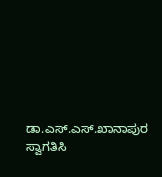ಡಾ.ಎಸ್.ಎಸ್.ಖಾನಾಪುರ ಸ್ವಾಗತಿಸಿ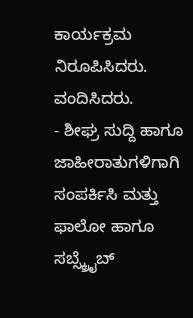ಕಾರ್ಯಕ್ರಮ ನಿರೂಪಿಸಿದರು. ವಂದಿಸಿದರು.
- ಶೀಘ್ರ ಸುದ್ದಿ ಹಾಗೂ ಜಾಹೀರಾತುಗಳಿಗಾಗಿ
ಸಂಪರ್ಕಿಸಿ ಮತ್ತು ಫಾಲೋ ಹಾಗೂ ಸಬ್ಸ್ಕ್ರೈಬ್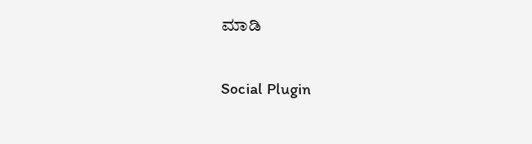ಮಾಡಿ

Social Plugin